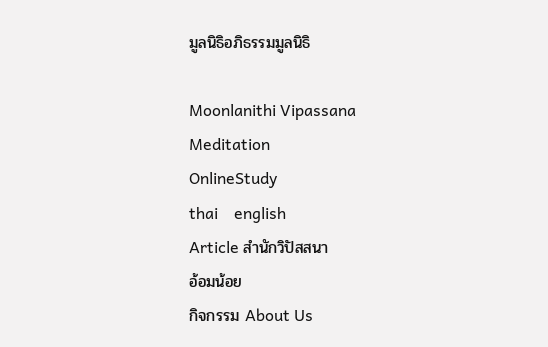มูลนิธิอภิธรรมมูลนิธิ

Moonlanithi Vipassana
Meditation
OnlineStudy
thai    english
Article สำนักวิปัสสนา
อ้อมน้อย
กิจกรรม About Us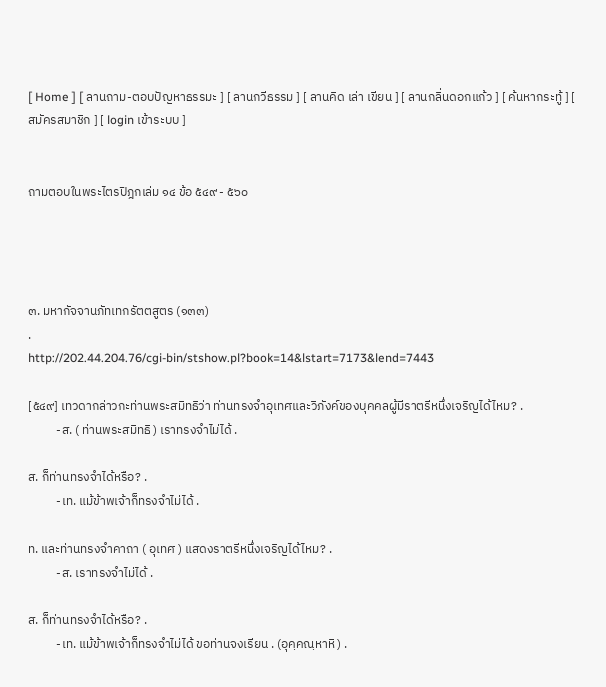[ Home ] [ ลานถาม-ตอบปัญหาธรรมะ ] [ ลานกวีธรรม ] [ ลานคิด เล่า เขียน ] [ ลานกลิ่นดอกแก้ว ] [ ค้นหากระทู้ ] [ สมัครสมาชิก ] [ login เข้าระบบ ]


ถามตอบในพระไตรปิฎกเล่ม ๑๔ ข้อ ๕๔๙ - ๕๖๐




๓. มหากัจจานภัทเทกรัตตสูตร (๑๓๓)
.
http://202.44.204.76/cgi-bin/stshow.pl?book=14&lstart=7173&lend=7443

[๕๔๙] เทวดากล่าวกะท่านพระสมิทธิว่า ท่านทรงจำอุเทศและวิภังค์ของบุคคลผู้มีราตรีหนึ่งเจริญได้ไหม? .
          -ส. ( ท่านพระสมิทธิ ) เราทรงจำไม่ได้ .

ส. ก็ท่านทรงจำได้หรือ? .
          -เท. แม้ข้าพเจ้าก็ทรงจำไม่ได้ .

ท. และท่านทรงจำคาถา ( อุเทศ ) แสดงราตรีหนึ่งเจริญได้ไหม? .
          -ส. เราทรงจำไม่ได้ .

ส. ก็ท่านทรงจำได้หรือ? .
          -เท. แม้ข้าพเจ้าก็ทรงจำไม่ได้ ขอท่านจงเรียน . (อุคฺคณฺหาหิ ) .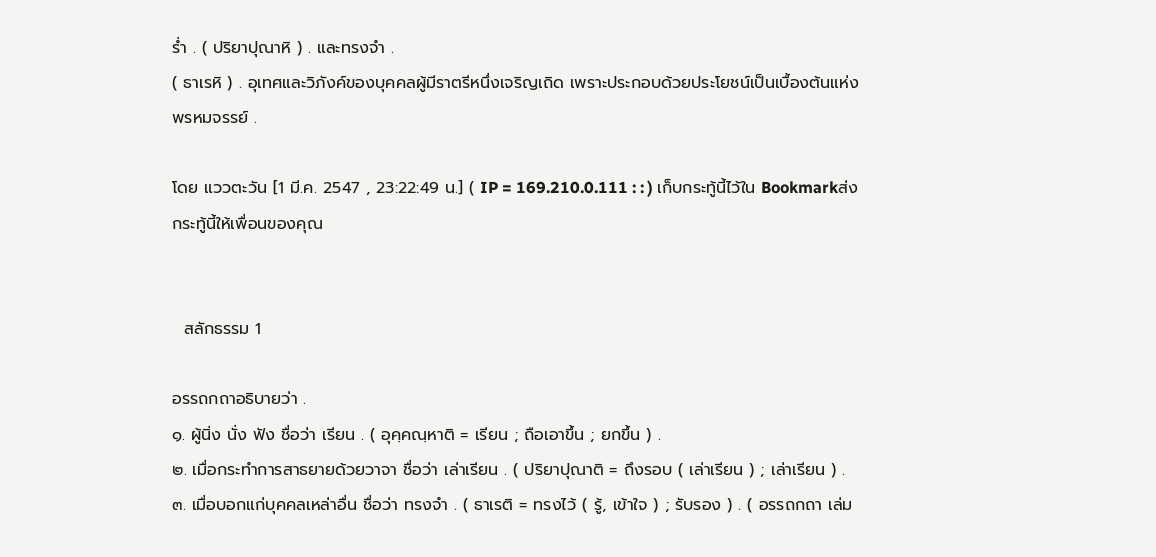ร่ำ . ( ปริยาปุณาหิ ) . และทรงจำ .
( ธาเรหิ ) . อุเทศและวิภังค์ของบุคคลผู้มีราตรีหนึ่งเจริญเถิด เพราะประกอบด้วยประโยชน์เป็นเบื้องต้นแห่งพรหมจรรย์ .

โดย แววตะวัน [1 มี.ค. 2547 , 23:22:49 น.] ( IP = 169.210.0.111 : : ) เก็บกระทู้นี้ไว้ใน Bookmarkส่งกระทู้นี้ให้เพื่อนของคุณ


  สลักธรรม 1

อรรถกถาอธิบายว่า .
๑. ผู้นิ่ง นั่ง ฟัง ชื่อว่า เรียน . ( อุคฺคณฺหาติ = เรียน ; ถือเอาขึ้น ; ยกขึ้น ) .
๒. เมื่อกระทำการสาธยายด้วยวาจา ชื่อว่า เล่าเรียน . ( ปริยาปุณาติ = ถึงรอบ ( เล่าเรียน ) ; เล่าเรียน ) .
๓. เมื่อบอกแก่บุคคลเหล่าอื่น ชื่อว่า ทรงจำ . ( ธาเรติ = ทรงไว้ ( รู้, เข้าใจ ) ; รับรอง ) . ( อรรถกถา เล่ม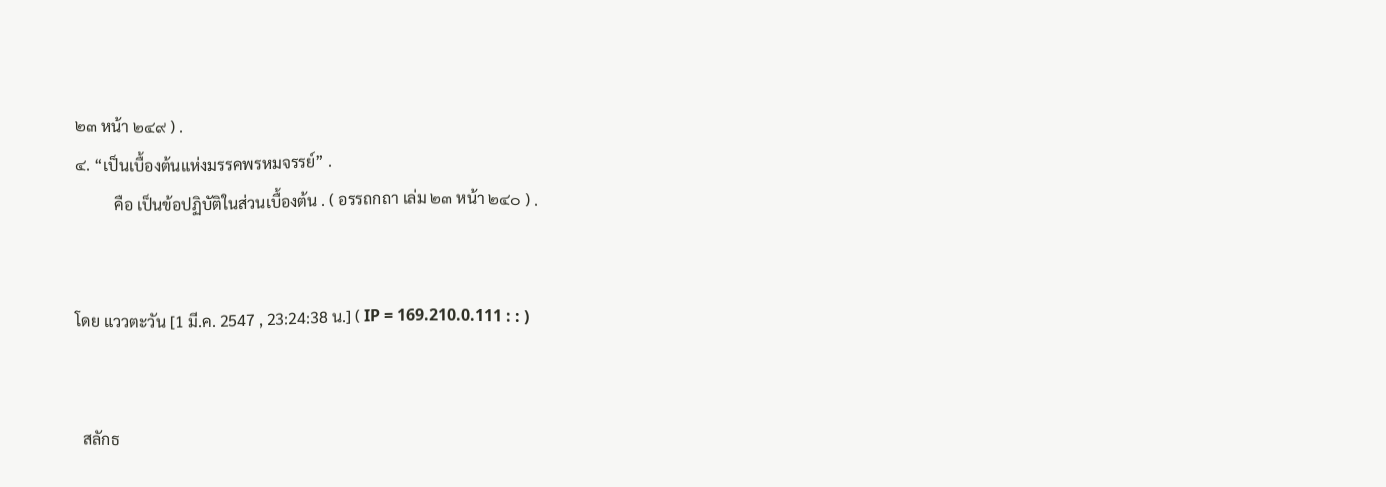๒๓ หน้า ๒๔๙ ) .
๔. “เป็นเบื้องต้นแห่งมรรคพรหมจรรย์” .
          คือ เป็นข้อปฏิบัติในส่วนเบื้องต้น . ( อรรถกถา เล่ม ๒๓ หน้า ๒๔๐ ) .


โดย แววตะวัน [1 มี.ค. 2547 , 23:24:38 น.] ( IP = 169.210.0.111 : : )


  สลักธ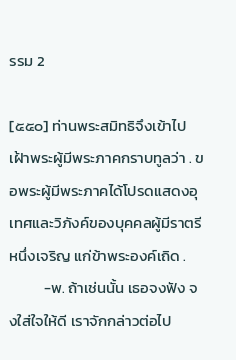รรม 2

[๕๕๐] ท่านพระสมิทธิจึงเข้าไปเฝ้าพระผู้มีพระภาคกราบทูลว่า . ขอพระผู้มีพระภาคได้โปรดแสดงอุเทศและวิภังค์ของบุคคลผู้มีราตรีหนึ่งเจริญ แก่ข้าพระองค์เถิด .
          -พ. ถ้าเช่นนั้น เธอจงฟัง จงใส่ใจให้ดี เราจักกล่าวต่อไป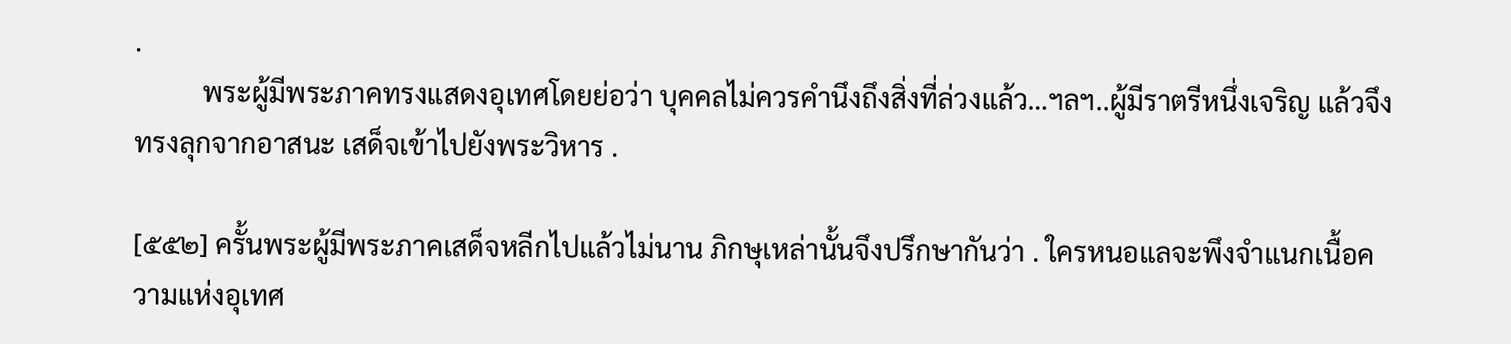.
          พระผู้มีพระภาคทรงแสดงอุเทศโดยย่อว่า บุคคลไม่ควรคำนึงถึงสิ่งที่ล่วงแล้ว…ฯลฯ..ผู้มีราตรีหนึ่งเจริญ แล้วจึงทรงลุกจากอาสนะ เสด็จเข้าไปยังพระวิหาร .

[๕๕๒] ครั้นพระผู้มีพระภาคเสด็จหลีกไปแล้วไม่นาน ภิกษุเหล่านั้นจึงปรึกษากันว่า . ใครหนอแลจะพึงจำแนกเนื้อความแห่งอุเทศ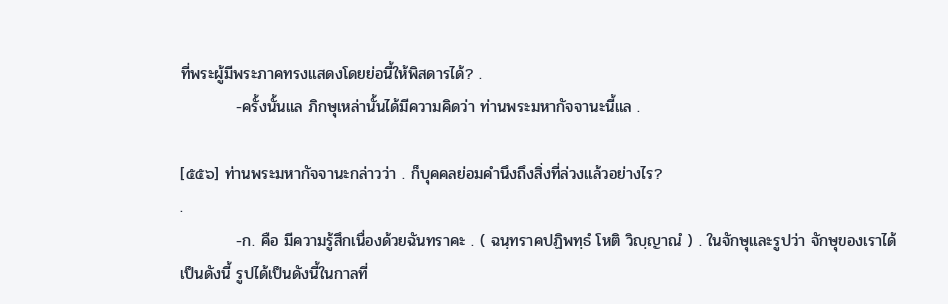ที่พระผู้มีพระภาคทรงแสดงโดยย่อนี้ให้พิสดารได้? .
          -ครั้งนั้นแล ภิกษุเหล่านั้นได้มีความคิดว่า ท่านพระมหากัจจานะนี้แล .

[๕๕๖] ท่านพระมหากัจจานะกล่าวว่า . ก็บุคคลย่อมคำนึงถึงสิ่งที่ล่วงแล้วอย่างไร?
.
          -ก. คือ มีความรู้สึกเนื่องด้วยฉันทราคะ . ( ฉนฺทราคปฏิพทฺธํ โหติ วิญฺญาณํ ) . ในจักษุและรูปว่า จักษุของเราได้เป็นดังนี้ รูปได้เป็นดังนี้ในกาลที่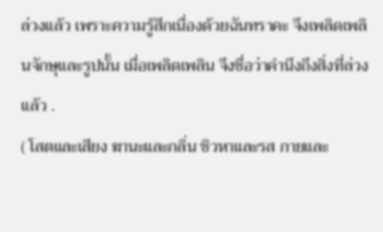ล่วงแล้ว เพราะความรู้สึกเนื่องด้วยฉันทราคะ จึงเพลิดเพลินจักษุและรูปนั้น เมื่อเพลิดเพลิน จึงชื่อว่าคำนึงถึงสิ่งที่ล่วงแล้ว .
( โสตและเสียง ฆานะและกลิ่น ชิวหาและรส กายและ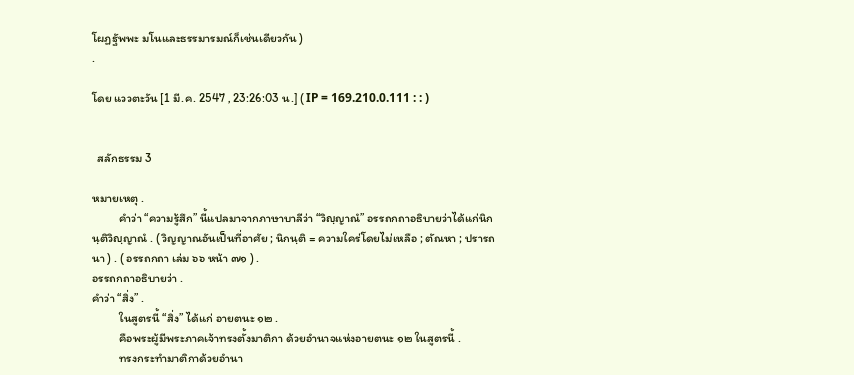โผฏฐัพพะ มโนและธรรมารมณ์ก็เช่นเดียวกัน )
.

โดย แววตะวัน [1 มี.ค. 2547 , 23:26:03 น.] ( IP = 169.210.0.111 : : )


  สลักธรรม 3

หมายเหตุ .
          คำว่า “ความรู้สึก” นี้แปลมาจากภาษาบาลีว่า “วิญฺญาณํ” อรรถกถาอธิบายว่าได้แก่นิกนฺติวิญฺญาณํ . ( วิญญาณอันเป็นที่อาศัย ; นิกนฺติ = ความใคร่โดยไม่เหลือ ; ตัณหา ; ปรารถนา ) . ( อรรถกถา เล่ม ๖๖ หน้า ๗๑ ) .
อรรถกถาอธิบายว่า .
คำว่า “สิ่ง” .
          ในสูตรนี้ “สิ่ง” ได้แก่ อายตนะ ๑๒ .
          คือพระผู้มีพระภาคเจ้าทรงตั้งมาติกา ด้วยอำนาจแห่งอายตนะ ๑๒ ในสูตรนี้ .
          ทรงกระทำมาติกาด้วยอำนา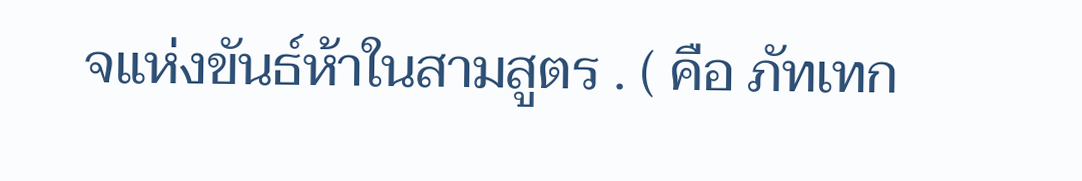จแห่งขันธ์ห้าในสามสูตร . ( คือ ภัทเทก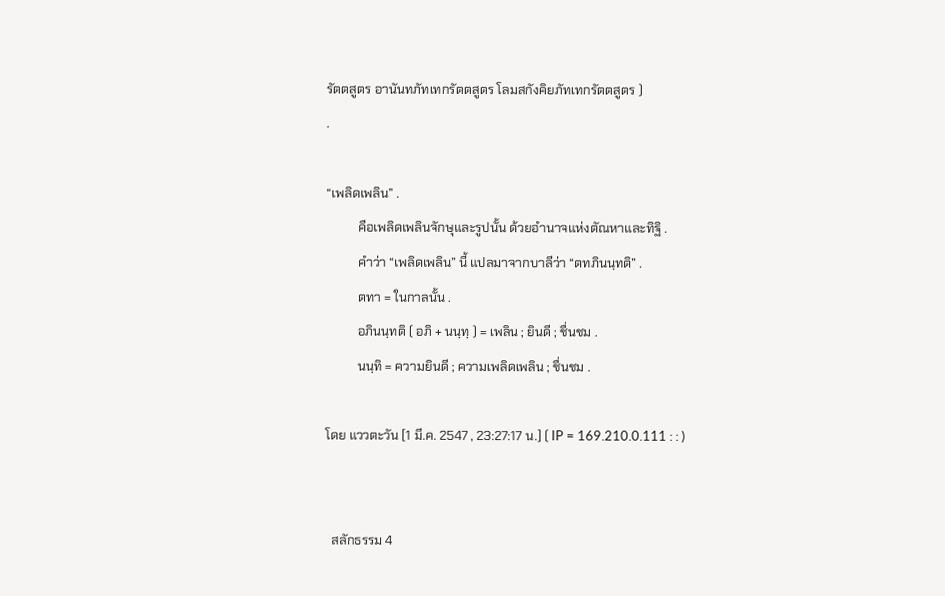รัตตสูตร อานันทภัทเทกรัตตสูตร โลมสกังคิยภัทเทกรัตตสูตร )
.

“เพลิดเพลิน” .
          คือเพลิดเพลินจักษุและรูปนั้น ด้วยอำนาจแห่งตัณหาและทิฐิ .
          คำว่า “เพลิดเพลิน” นี้ แปลมาจากบาลีว่า “ตทภินนฺทติ” .
          ตทา = ในกาลนั้น .
          อภินนฺทติ ( อภิ + นนฺทฺ ) = เพลิน ; ยินดี ; ชื่นชม .
          นนฺทิ = ความยินดี ; ความเพลิดเพลิน ; ชื่นชม .

โดย แววตะวัน [1 มี.ค. 2547 , 23:27:17 น.] ( IP = 169.210.0.111 : : )


  สลักธรรม 4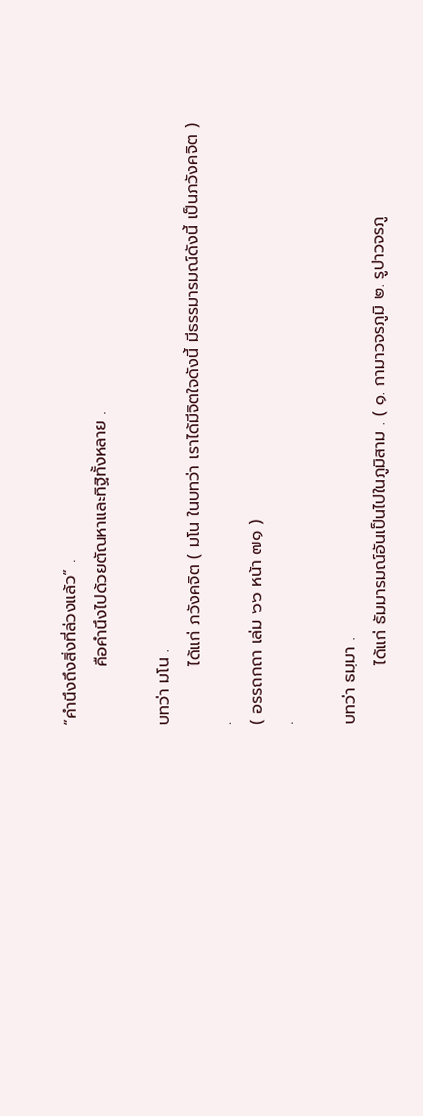“คำนึงถึงสิ่งที่ล่วงแล้ว” .
          คือคำนึงไปด้วยตัณหาและทิฐิทั้งหลาย .

บทว่า มโน .
          ได้แก่ ภวังคจิต ( มโน ในบทว่า เราได้มีจิตใจดังนี้ มีธรรมารมณ์ดังนี้ เป็นภวังคจิต ) .
( อรรถกถา เล่ม ๖๖ หน้า ๗๑ )
.

บทว่า ธมฺมา .
          ได้แก่ ธัมมารมณ์อันเป็นไปในภูมิสาม . ( ๑. กามาวจรภูมิ ๒. รูปาวจรภู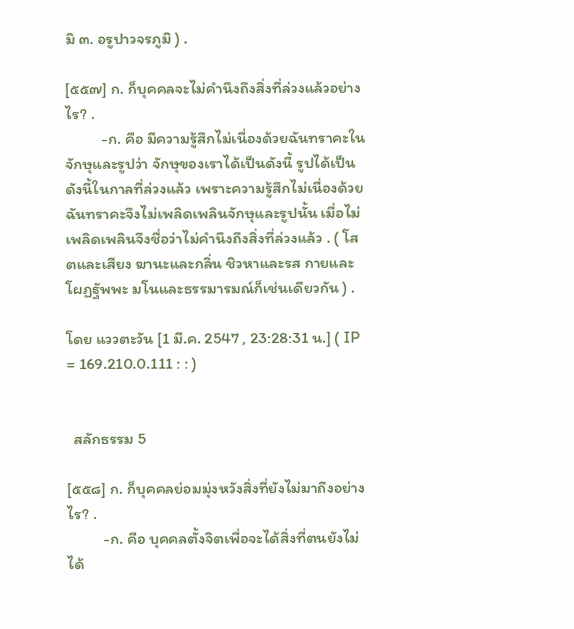มิ ๓. อรูปาวจรภูมิ ) .

[๕๕๗] ก. ก็บุคคลจะไม่คำนึงถึงสิ่งที่ล่วงแล้วอย่างไร? .
          -ก. คือ มีความรู้สึกไม่เนื่องด้วยฉันทราคะในจักษุและรูปว่า จักษุของเราได้เป็นดังนี้ รูปได้เป็นดังนี้ในกาลที่ล่วงแล้ว เพราะความรู้สึกไม่เนื่องด้วยฉันทราคะจึงไม่เพลิดเพลินจักษุและรูปนั้น เมื่อไม่เพลิดเพลินจึงชื่อว่าไม่คำนึงถึงสิ่งที่ล่วงแล้ว . ( โสตและเสียง ฆานะและกลิ่น ชิวหาและรส กายและโผฏฐัพพะ มโนและธรรมารมณ์ก็เช่นเดียวกัน ) .

โดย แววตะวัน [1 มี.ค. 2547 , 23:28:31 น.] ( IP = 169.210.0.111 : : )


  สลักธรรม 5

[๕๕๘] ก. ก็บุคคลย่อมมุ่งหวังสิ่งที่ยังไม่มาถึงอย่างไร? .
          -ก. คือ บุคคลตั้งจิตเพื่อจะได้สิ่งที่ตนยังไม่ได้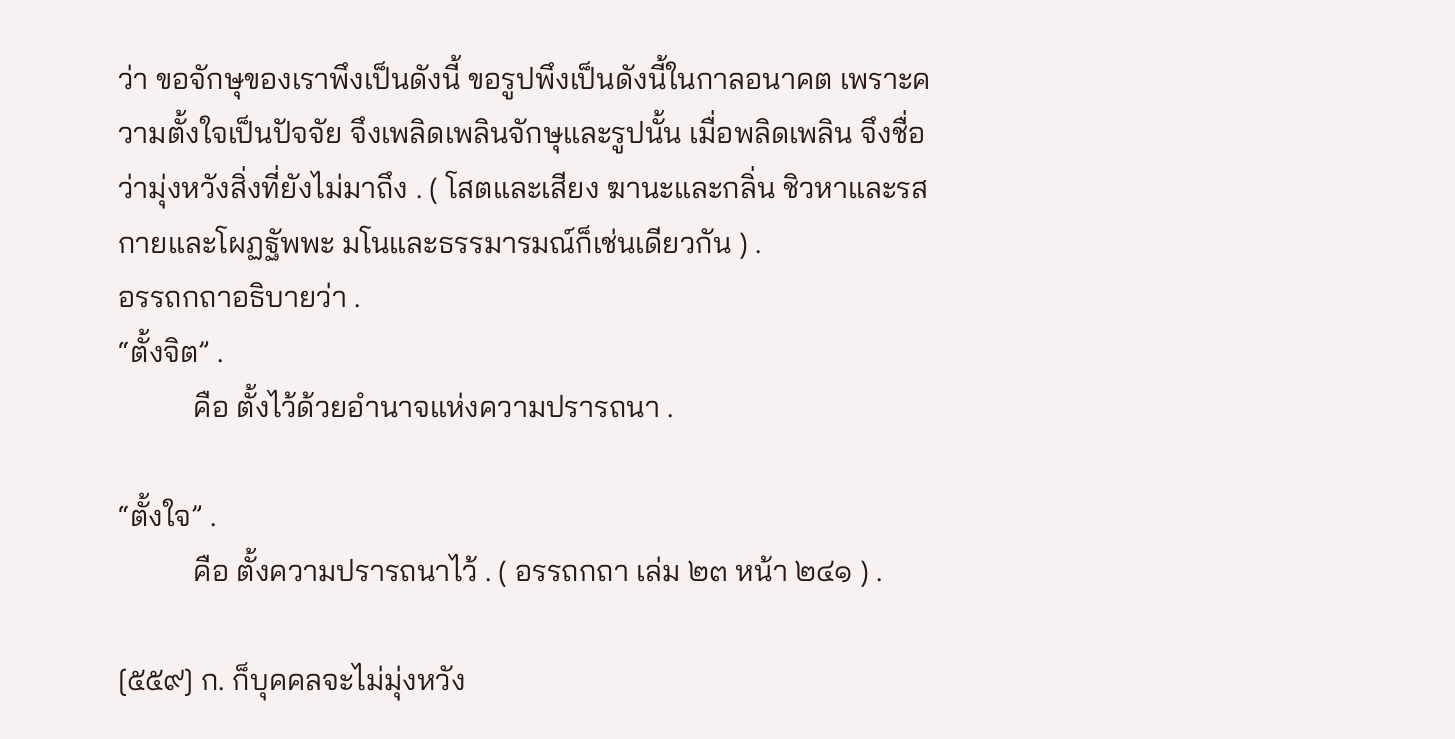ว่า ขอจักษุของเราพึงเป็นดังนี้ ขอรูปพึงเป็นดังนี้ในกาลอนาคต เพราะความตั้งใจเป็นปัจจัย จึงเพลิดเพลินจักษุและรูปนั้น เมื่อพลิดเพลิน จึงชื่อว่ามุ่งหวังสิ่งที่ยังไม่มาถึง . ( โสตและเสียง ฆานะและกลิ่น ชิวหาและรส กายและโผฏฐัพพะ มโนและธรรมารมณ์ก็เช่นเดียวกัน ) .
อรรถกถาอธิบายว่า .
“ตั้งจิต” .
          คือ ตั้งไว้ด้วยอำนาจแห่งความปรารถนา .

“ตั้งใจ” .
          คือ ตั้งความปรารถนาไว้ . ( อรรถกถา เล่ม ๒๓ หน้า ๒๔๑ ) .

[๕๕๙] ก. ก็บุคคลจะไม่มุ่งหวัง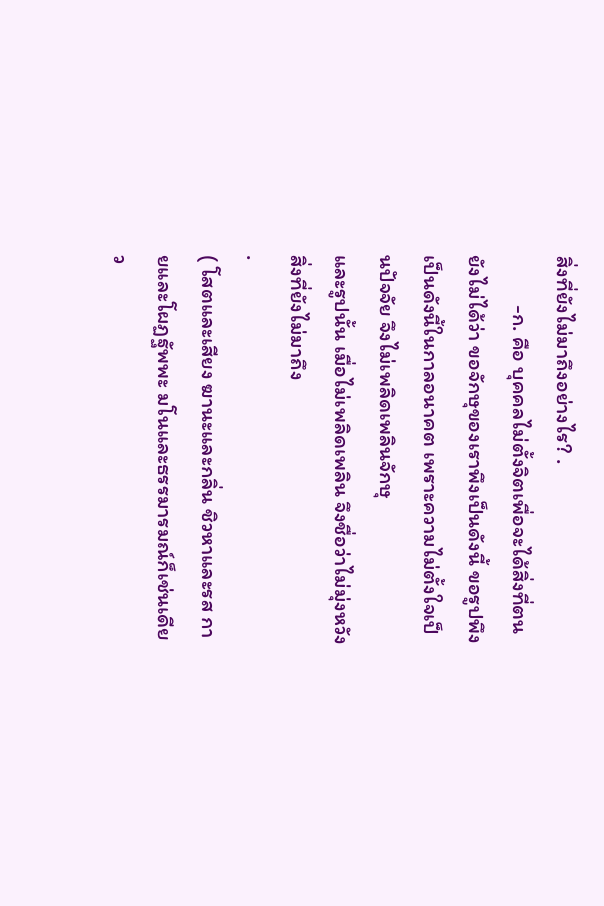สิ่งที่ยังไม่มาถึงอย่างไร? .
          -ก. คือ บุคคลไม่ตั้งจิตเพื่อจะได้สิ่งที่ตนยังไม่ได้ว่า ขอจักษุของเราพึงเป็นดังนี้ ขอรูปพึงเป็นดังนี้ในกาลอนาคต เพราะความไม่ตั้งใจเป็นปัจจัย จึงไม่เพลิดเพลินจักษุ
และรูปนั้น เมื่อไม่เพลิดเพลิน จึงชื่อว่าไม่มุ่งหวังสิ่งที่ยังไม่มาถึง
.
( โสตและเสียง ฆานะและกลิ่น ชิวหาและรส กายและโผฏฐัพพะ มโนและธรรมารมณ์ก็เช่นเดียว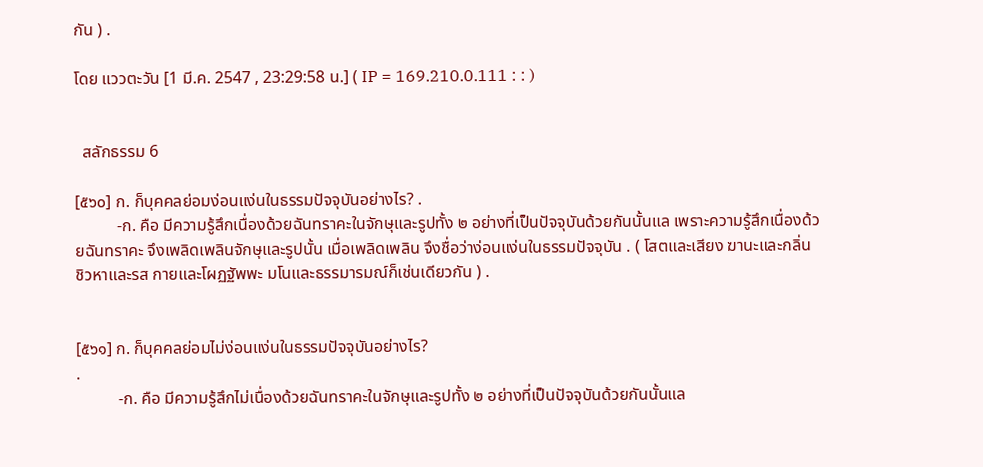กัน ) .

โดย แววตะวัน [1 มี.ค. 2547 , 23:29:58 น.] ( IP = 169.210.0.111 : : )


  สลักธรรม 6

[๕๖๐] ก. ก็บุคคลย่อมง่อนแง่นในธรรมปัจจุบันอย่างไร? .
          -ก. คือ มีความรู้สึกเนื่องด้วยฉันทราคะในจักษุและรูปทั้ง ๒ อย่างที่เป็นปัจจุบันด้วยกันนั้นแล เพราะความรู้สึกเนื่องด้วยฉันทราคะ จึงเพลิดเพลินจักษุและรูปนั้น เมื่อเพลิดเพลิน จึงชื่อว่าง่อนแง่นในธรรมปัจจุบัน . ( โสตและเสียง ฆานะและกลิ่น ชิวหาและรส กายและโผฏฐัพพะ มโนและธรรมารมณ์ก็เช่นเดียวกัน ) .


[๕๖๑] ก. ก็บุคคลย่อมไม่ง่อนแง่นในธรรมปัจจุบันอย่างไร?
.
          -ก. คือ มีความรู้สึกไม่เนื่องด้วยฉันทราคะในจักษุและรูปทั้ง ๒ อย่างที่เป็นปัจจุบันด้วยกันนั้นแล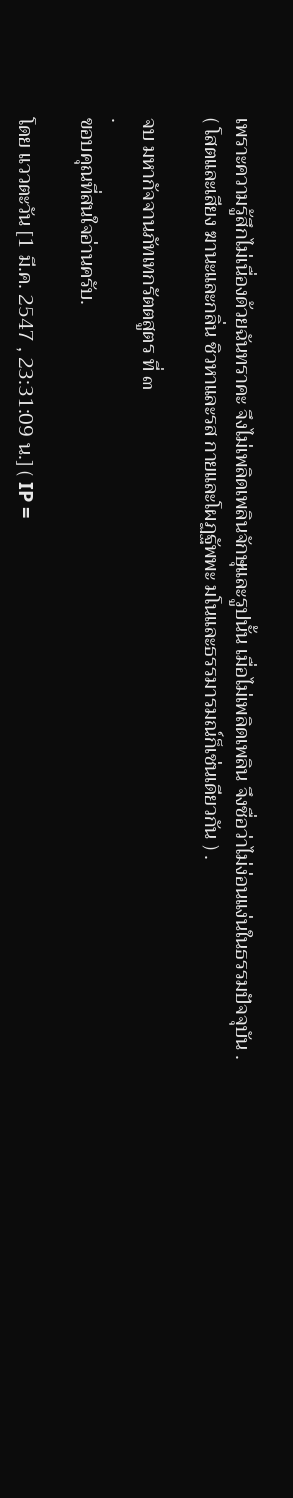เพราะความรู้สึกไม่เนื่องด้วยฉันทราคะ จึงไม่เพลิดเพลินจักษุและรูปนั้น เมื่อไม่เพลิดเพลิน จึงชื่อว่าไม่ง่อนแง่นในธรรมปัจจุบัน .
( โสตและเสียง ฆานะและกลิ่น ชิวหาและรส กายและโผฏฐัพพะ มโนและธรรมารมณ์ก็เช่นเดียวกัน ) .

จบ มหากัจจานภัทเทกรัตตสูตร ที่ ๓
.
ขอบคุณที่สนใจอ่านครับ.

โดย แววตะวัน [1 มี.ค. 2547 , 23:31:09 น.] ( IP =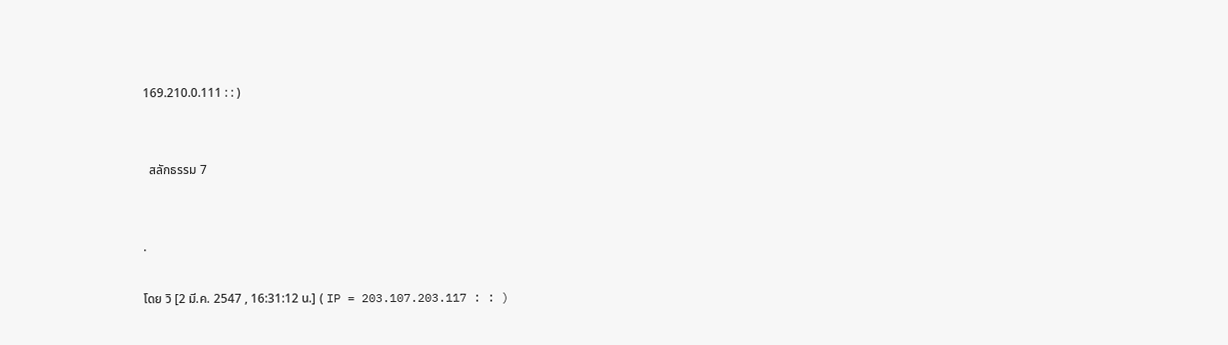169.210.0.111 : : )


  สลักธรรม 7


.

โดย วิ [2 มี.ค. 2547 , 16:31:12 น.] ( IP = 203.107.203.117 : : )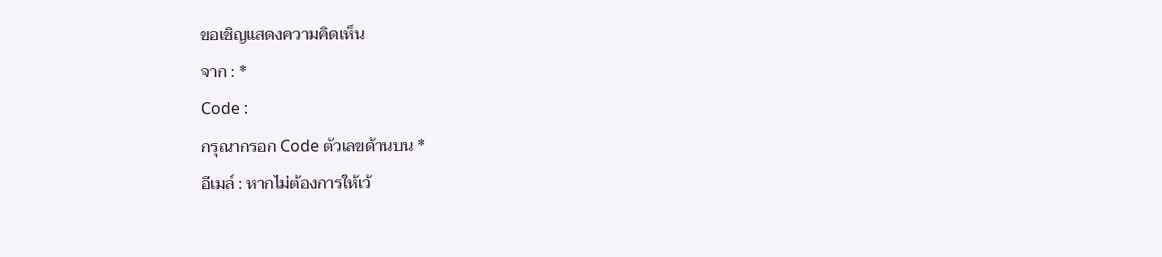ขอเชิญแสดงความคิดเห็น
จาก : *
Code :
กรุณากรอก Code ตัวเลขด้านบน *
อีเมล์ : หากไม่ต้องการให้เว้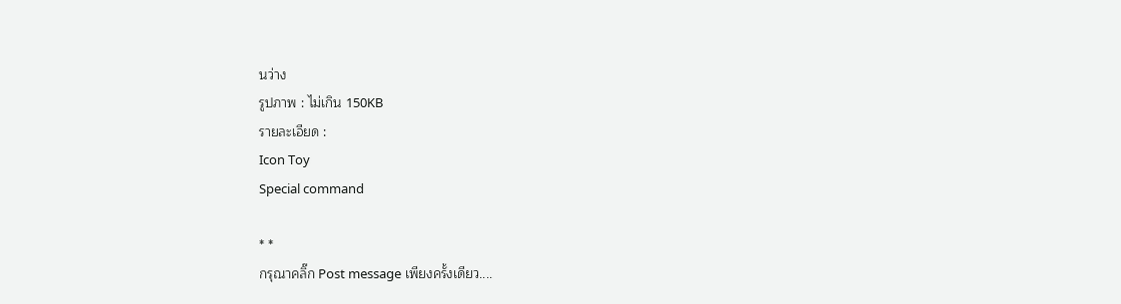นว่าง
รูปภาพ : ไม่เกิน 150KB
รายละเอียด :
Icon Toy
Special command

* *
กรุณาคลิ๊ก Post message เพียงครั้งเดียว....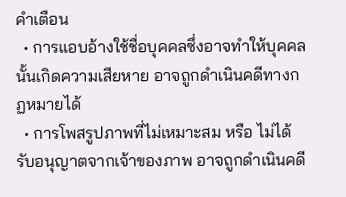คำเตือน
  • การแอบอ้างใช้ชื่อบุคคลซึ่งอาจทำให้บุคคลนั้นเกิดความเสียหาย อาจถูกดำเนินคดีทางกฏหมายได้
  • การโพสรูปภาพที่ไม่เหมาะสม หรือ ไม่ได้รับอนุญาตจากเจ้าของภาพ อาจถูกดำเนินคดี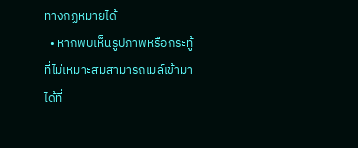ทางกฏหมายได้
  • หากพบเห็นรูปภาพหรือกระทู้ที่ไม่เหมาะสมสามารถเมล์เข้ามาได้ที่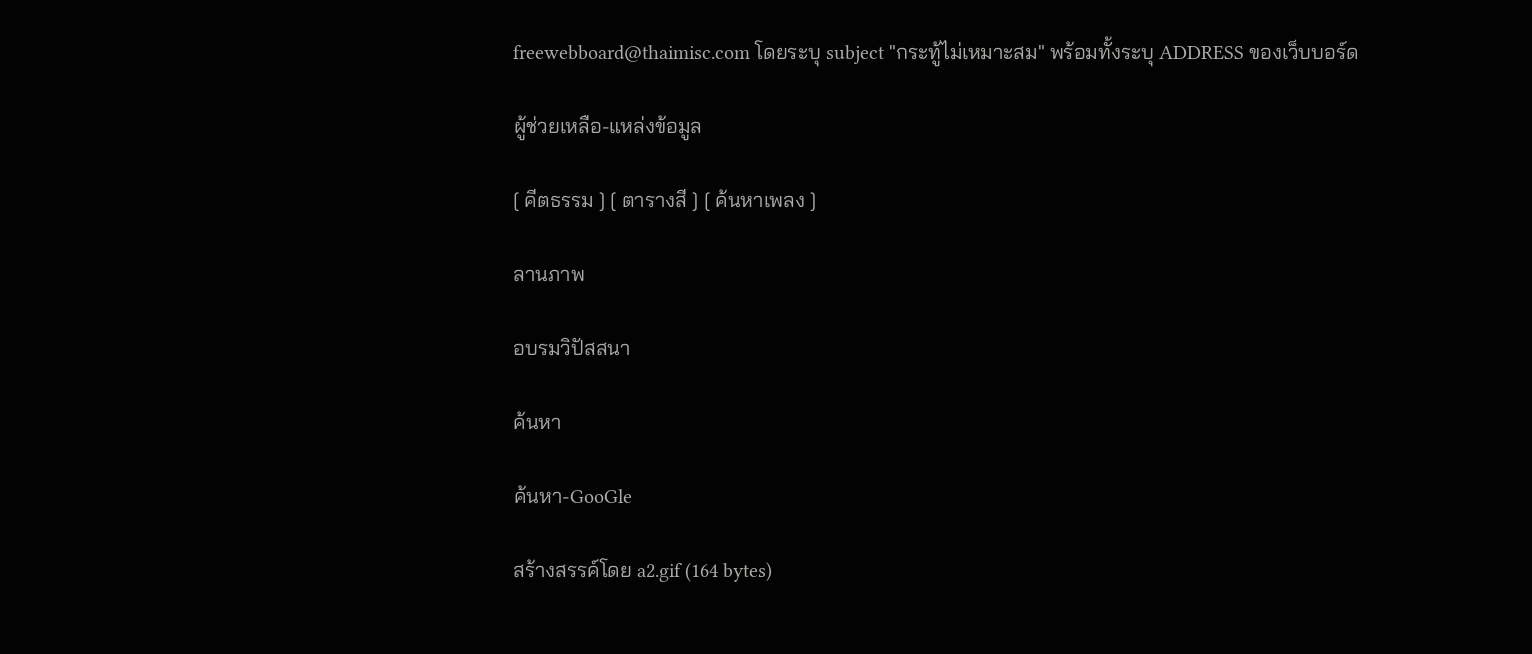freewebboard@thaimisc.com โดยระบุ subject "กระทู้ไม่เหมาะสม" พร้อมทั้งระบุ ADDRESS ของเว็บบอร์ด

ผู้ช่วยเหลือ-แหล่งข้อมูล

[ คีตธรรม ] [ ตารางสี ] [ ค้นหาเพลง ]

ลานภาพ

อบรมวิปัสสนา

ค้นหา

ค้นหา-GooGle

สร้างสรรค์โดย a2.gif (164 bytes)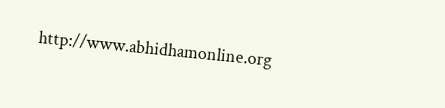http://www.abhidhamonline.org